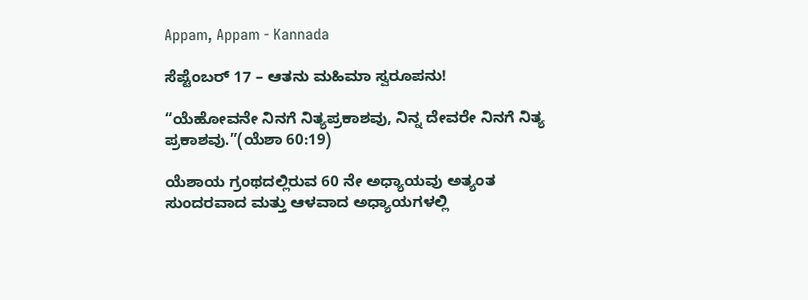Appam, Appam - Kannada

ಸೆಪ್ಟೆಂಬರ್ 17 – ಆತನು ಮಹಿಮಾ ಸ್ವರೂಪನು!

“ಯೆಹೋವನೇ ನಿನಗೆ ನಿತ್ಯಪ್ರಕಾಶವು, ನಿನ್ನ ದೇವರೇ ನಿನಗೆ ನಿತ್ಯ ಪ್ರಕಾಶವು.”(ಯೆಶಾ 60:19)

ಯೆಶಾಯ ಗ್ರಂಥದಲ್ಲಿರುವ 60 ನೇ ಅಧ್ಯಾಯವು ಅತ್ಯಂತ ಸುಂದರವಾದ ಮತ್ತು ಆಳವಾದ ಅಧ್ಯಾಯಗಳಲ್ಲಿ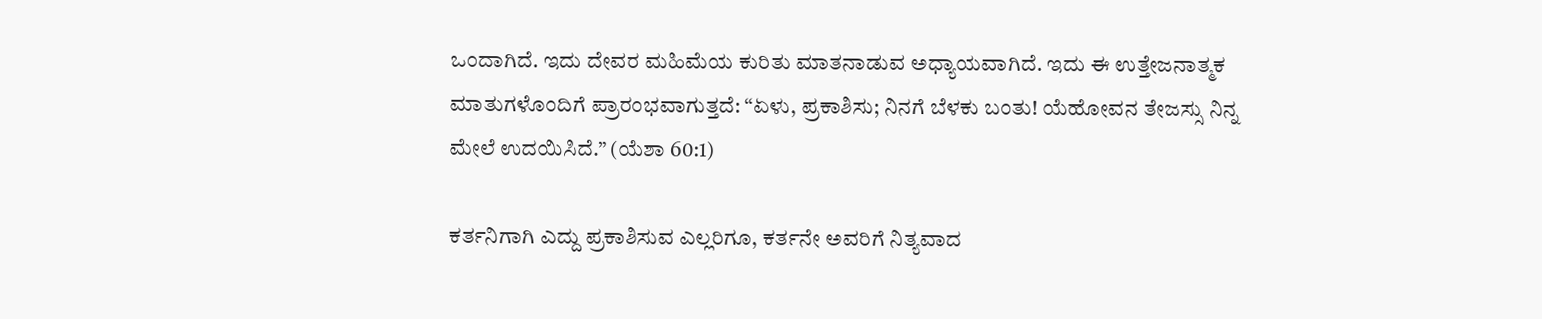ಒಂದಾಗಿದೆ. ಇದು ದೇವರ ಮಹಿಮೆಯ ಕುರಿತು ಮಾತನಾಡುವ ಅಧ್ಯಾಯವಾಗಿದೆ. ಇದು ಈ ಉತ್ತೇಜನಾತ್ಮಕ ಮಾತುಗಳೊಂದಿಗೆ ಪ್ರಾರಂಭವಾಗುತ್ತದೆ: “ಏಳು, ಪ್ರಕಾಶಿಸು; ನಿನಗೆ ಬೆಳಕು ಬಂತು! ಯೆಹೋವನ ತೇಜಸ್ಸು ನಿನ್ನ ಮೇಲೆ ಉದಯಿಸಿದೆ.” (ಯೆಶಾ 60:1)

ಕರ್ತನಿಗಾಗಿ ಎದ್ದು ಪ್ರಕಾಶಿಸುವ ಎಲ್ಲರಿಗೂ, ಕರ್ತನೇ ಅವರಿಗೆ ನಿತ್ಯವಾದ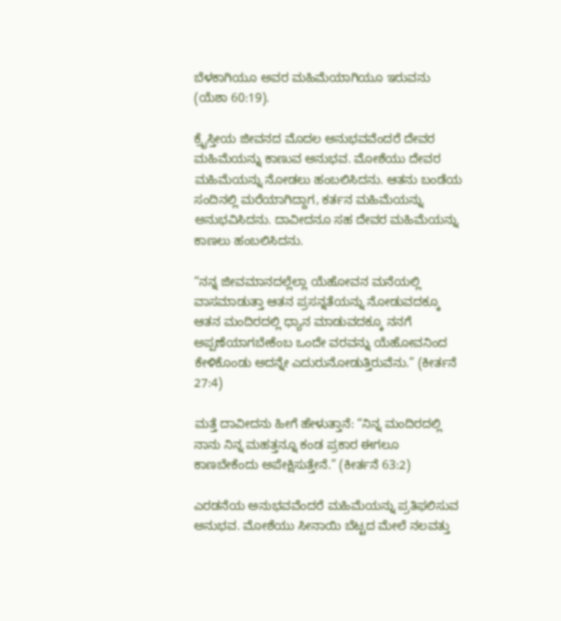ಬೆಳಕಾಗಿಯೂ ಅವರ ಮಹಿಮೆಯಾಗಿಯೂ ಇರುವನು (ಯೆಶಾ 60:19).

ಕ್ರೈಸ್ತೀಯ ಜೀವನದ ಮೊದಲ ಅನುಭವವೆಂದರೆ ದೇವರ ಮಹಿಮೆಯನ್ನು ಕಾಣುವ ಅನುಭವ. ಮೋಶೆಯು ದೇವರ ಮಹಿಮೆಯನ್ನು ನೋಡಲು ಹಂಬಲಿಸಿದನು. ಆತನು ಬಂಡೆಯ ಸಂದಿನಲ್ಲಿ ಮರೆಯಾಗಿದ್ದಾಗ, ಕರ್ತನ ಮಹಿಮೆಯನ್ನು ಅನುಭವಿಸಿದನು. ದಾವೀದನೂ ಸಹ ದೇವರ ಮಹಿಮೆಯನ್ನು ಕಾಣಲು ಹಂಬಲಿಸಿದನು.

“ನನ್ನ ಜೀವಮಾನದಲ್ಲೆಲ್ಲಾ ಯೆಹೋವನ ಮನೆಯಲ್ಲಿ ವಾಸಮಾಡುತ್ತಾ ಆತನ ಪ್ರಸನ್ನತೆಯನ್ನು ನೋಡುವದಕ್ಕೂ ಆತನ ಮಂದಿರದಲ್ಲಿ ಧ್ಯಾನ ಮಾಡುವದಕ್ಕೂ ನನಗೆ ಅಪ್ಪಣೆಯಾಗಬೇಕೆಂಬ ಒಂದೇ ವರವನ್ನು ಯೆಹೋವನಿಂದ ಕೇಳಿಕೊಂಡು ಅದನ್ನೇ ಎದುರುನೋಡುತ್ತಿರುವೆನು.” (ಕೀರ್ತನೆ 27:4)

ಮತ್ತೆ ದಾವೀದನು ಹೀಗೆ ಹೇಳುತ್ತಾನೆ: “ನಿನ್ನ ಮಂದಿರದಲ್ಲಿ ನಾನು ನಿನ್ನ ಮಹತ್ತನ್ನೂ ಕಂಡ ಪ್ರಕಾರ ಈಗಲೂ ಕಾಣಬೇಕೆಂದು ಅಪೇಕ್ಷಿಸುತ್ತೇನೆ.” (ಕೀರ್ತನೆ 63:2)

ಎರಡನೆಯ ಅನುಭವವೆಂದರೆ ಮಹಿಮೆಯನ್ನು ಪ್ರತಿಫಲಿಸುವ ಅನುಭವ. ಮೋಶೆಯು ಸೀನಾಯಿ ಬೆಟ್ಟದ ಮೇಲೆ ನಲವತ್ತು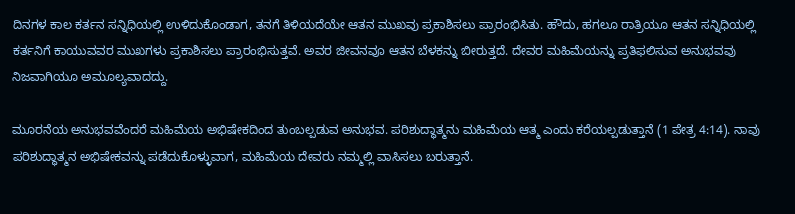ದಿನಗಳ ಕಾಲ ಕರ್ತನ ಸನ್ನಿಧಿಯಲ್ಲಿ ಉಳಿದುಕೊಂಡಾಗ, ತನಗೆ ತಿಳಿಯದೆಯೇ ಆತನ ಮುಖವು ಪ್ರಕಾಶಿಸಲು ಪ್ರಾರಂಭಿಸಿತು. ಹೌದು, ಹಗಲೂ ರಾತ್ರಿಯೂ ಆತನ ಸನ್ನಿಧಿಯಲ್ಲಿ ಕರ್ತನಿಗೆ ಕಾಯುವವರ ಮುಖಗಳು ಪ್ರಕಾಶಿಸಲು ಪ್ರಾರಂಭಿಸುತ್ತವೆ. ಅವರ ಜೀವನವೂ ಆತನ ಬೆಳಕನ್ನು ಬೀರುತ್ತದೆ. ದೇವರ ಮಹಿಮೆಯನ್ನು ಪ್ರತಿಫಲಿಸುವ ಅನುಭವವು ನಿಜವಾಗಿಯೂ ಅಮೂಲ್ಯವಾದದ್ದು.

ಮೂರನೆಯ ಅನುಭವವೆಂದರೆ ಮಹಿಮೆಯ ಅಭಿಷೇಕದಿಂದ ತುಂಬಲ್ಪಡುವ ಅನುಭವ. ಪರಿಶುದ್ಧಾತ್ಮನು ಮಹಿಮೆಯ ಆತ್ಮ ಎಂದು ಕರೆಯಲ್ಪಡುತ್ತಾನೆ (1 ಪೇತ್ರ 4:14). ನಾವು ಪರಿಶುದ್ಧಾತ್ಮನ ಅಭಿಷೇಕವನ್ನು ಪಡೆದುಕೊಳ್ಳುವಾಗ, ಮಹಿಮೆಯ ದೇವರು ನಮ್ಮಲ್ಲಿ ವಾಸಿಸಲು ಬರುತ್ತಾನೆ.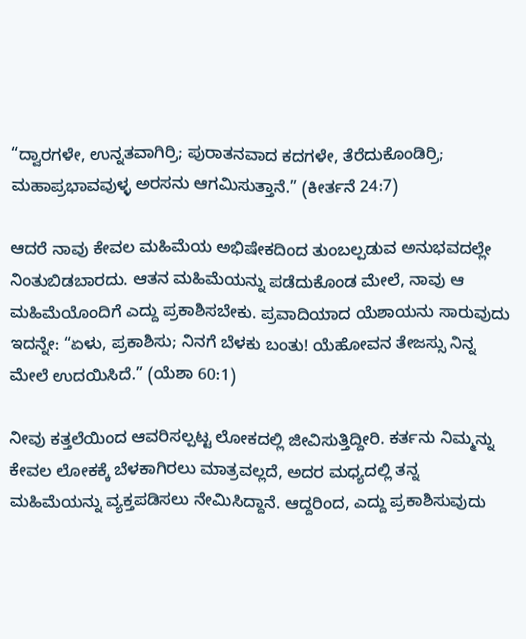“ದ್ವಾರಗಳೇ, ಉನ್ನತವಾಗಿರ್ರಿ; ಪುರಾತನವಾದ ಕದಗಳೇ, ತೆರೆದುಕೊಂಡಿರ್ರಿ; ಮಹಾಪ್ರಭಾವವುಳ್ಳ ಅರಸನು ಆಗಮಿಸುತ್ತಾನೆ.” (ಕೀರ್ತನೆ 24:7)

ಆದರೆ ನಾವು ಕೇವಲ ಮಹಿಮೆಯ ಅಭಿಷೇಕದಿಂದ ತುಂಬಲ್ಪಡುವ ಅನುಭವದಲ್ಲೇ ನಿಂತುಬಿಡಬಾರದು. ಆತನ ಮಹಿಮೆಯನ್ನು ಪಡೆದುಕೊಂಡ ಮೇಲೆ, ನಾವು ಆ ಮಹಿಮೆಯೊಂದಿಗೆ ಎದ್ದು ಪ್ರಕಾಶಿಸಬೇಕು. ಪ್ರವಾದಿಯಾದ ಯೆಶಾಯನು ಸಾರುವುದು ಇದನ್ನೇ: “ಏಳು, ಪ್ರಕಾಶಿಸು; ನಿನಗೆ ಬೆಳಕು ಬಂತು! ಯೆಹೋವನ ತೇಜಸ್ಸು ನಿನ್ನ ಮೇಲೆ ಉದಯಿಸಿದೆ.” (ಯೆಶಾ 60:1)

ನೀವು ಕತ್ತಲೆಯಿಂದ ಆವರಿಸಲ್ಪಟ್ಟ ಲೋಕದಲ್ಲಿ ಜೀವಿಸುತ್ತಿದ್ದೀರಿ. ಕರ್ತನು ನಿಮ್ಮನ್ನು ಕೇವಲ ಲೋಕಕ್ಕೆ ಬೆಳಕಾಗಿರಲು ಮಾತ್ರವಲ್ಲದೆ, ಅದರ ಮಧ್ಯದಲ್ಲಿ ತನ್ನ ಮಹಿಮೆಯನ್ನು ವ್ಯಕ್ತಪಡಿಸಲು ನೇಮಿಸಿದ್ದಾನೆ. ಆದ್ದರಿಂದ, ಎದ್ದು ಪ್ರಕಾಶಿಸುವುದು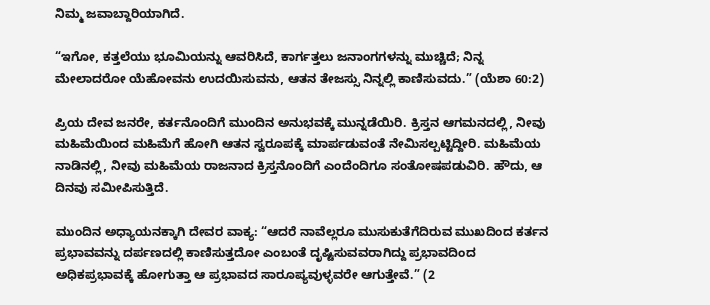ನಿಮ್ಮ ಜವಾಬ್ದಾರಿಯಾಗಿದೆ.

“ಇಗೋ, ಕತ್ತಲೆಯು ಭೂಮಿಯನ್ನು ಆವರಿಸಿದೆ, ಕಾರ್ಗತ್ತಲು ಜನಾಂಗಗಳನ್ನು ಮುಚ್ಚಿದೆ; ನಿನ್ನ ಮೇಲಾದರೋ ಯೆಹೋವನು ಉದಯಿಸುವನು, ಆತನ ತೇಜಸ್ಸು ನಿನ್ನಲ್ಲಿ ಕಾಣಿಸುವದು.” (ಯೆಶಾ 60:2)

ಪ್ರಿಯ ದೇವ ಜನರೇ, ಕರ್ತನೊಂದಿಗೆ ಮುಂದಿನ ಅನುಭವಕ್ಕೆ ಮುನ್ನಡೆಯಿರಿ. ಕ್ರಿಸ್ತನ ಆಗಮನದಲ್ಲಿ, ನೀವು ಮಹಿಮೆಯಿಂದ ಮಹಿಮೆಗೆ ಹೋಗಿ ಆತನ ಸ್ವರೂಪಕ್ಕೆ ಮಾರ್ಪಡುವಂತೆ ನೇಮಿಸಲ್ಪಟ್ಟಿದ್ದೀರಿ. ಮಹಿಮೆಯ ನಾಡಿನಲ್ಲಿ, ನೀವು ಮಹಿಮೆಯ ರಾಜನಾದ ಕ್ರಿಸ್ತನೊಂದಿಗೆ ಎಂದೆಂದಿಗೂ ಸಂತೋಷಪಡುವಿರಿ. ಹೌದು, ಆ ದಿನವು ಸಮೀಪಿಸುತ್ತಿದೆ.

ಮುಂದಿನ ಅಧ್ಯಾಯನಕ್ಕಾಗಿ ದೇವರ ವಾಕ್ಯ: “ಆದರೆ ನಾವೆಲ್ಲರೂ ಮುಸುಕುತೆಗೆದಿರುವ ಮುಖದಿಂದ ಕರ್ತನ ಪ್ರಭಾವವನ್ನು ದರ್ಪಣದಲ್ಲಿ ಕಾಣಿಸುತ್ತದೋ ಎಂಬಂತೆ ದೃಷ್ಟಿಸುವವರಾಗಿದ್ದು ಪ್ರಭಾವದಿಂದ ಅಧಿಕಪ್ರಭಾವಕ್ಕೆ ಹೋಗುತ್ತಾ ಆ ಪ್ರಭಾವದ ಸಾರೂಪ್ಯವುಳ್ಳವರೇ ಆಗುತ್ತೇವೆ.” (2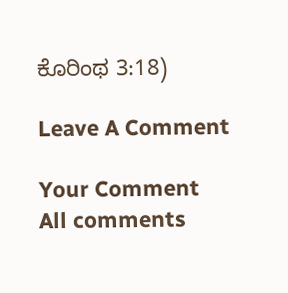ಕೊರಿಂಥ 3:18)

Leave A Comment

Your Comment
All comments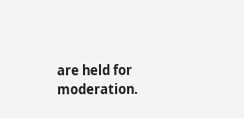are held for moderation.